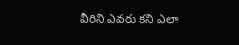వీరిని ఎవరు కని ఎలా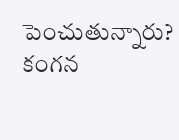పెంచుతున్నారు? కంగ‌న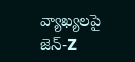వ్యాఖ్య‌ల‌పై జెన్‌-Z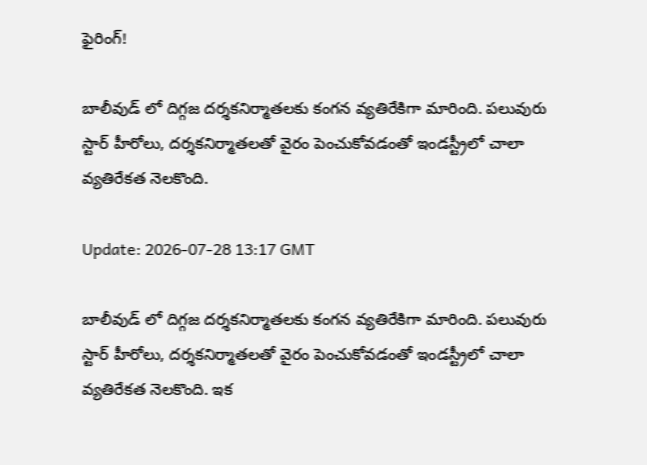ఫైరింగ్!

బాలీవుడ్ లో దిగ్గ‌జ ద‌ర్శ‌క‌నిర్మాత‌ల‌కు కంగ‌న వ్య‌తిరేకిగా మారింది. ప‌లువురు స్టార్ హీరోలు, దర్శ‌క‌నిర్మాత‌ల‌తో వైరం పెంచుకోవ‌డంతో ఇండ‌స్ట్రీలో చాలా వ్య‌తిరేక‌త నెల‌కొంది.

Update: 2026-07-28 13:17 GMT

బాలీవుడ్ లో దిగ్గ‌జ ద‌ర్శ‌క‌నిర్మాత‌ల‌కు కంగ‌న వ్య‌తిరేకిగా మారింది. ప‌లువురు స్టార్ హీరోలు, దర్శ‌క‌నిర్మాత‌ల‌తో వైరం పెంచుకోవ‌డంతో ఇండ‌స్ట్రీలో చాలా వ్య‌తిరేక‌త నెల‌కొంది. ఇక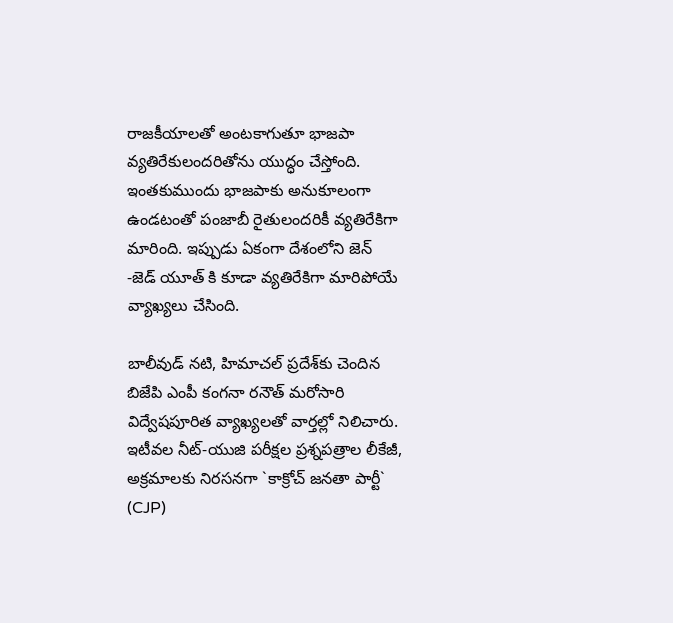రాజ‌కీయాల‌తో అంట‌కాగుతూ భాజ‌పా వ్య‌తిరేకులంద‌రితోను యుద్ధం చేస్తోంది. ఇంత‌కుముందు భాజ‌పాకు అనుకూలంగా ఉండ‌టంతో పంజాబీ రైతులంద‌రికీ వ్య‌తిరేకిగా మారింది. ఇప్పుడు ఏకంగా దేశంలోని జెన్ -జెడ్ యూత్ కి కూడా వ్య‌తిరేకిగా మారిపోయే వ్యాఖ్య‌లు చేసింది.

బాలీవుడ్ నటి, హిమాచల్ ప్రదేశ్‌కు చెందిన బిజేపి ఎంపీ కంగనా రనౌత్ మరోసారి విద్వేషపూరిత వ్యాఖ్యలతో వార్తల్లో నిలిచారు. ఇటీవల నీట్-యుజి పరీక్షల ప్రశ్నపత్రాల లీకేజీ, అక్రమాలకు నిరసనగా `కాక్రోచ్ జనతా పార్టీ` (CJP)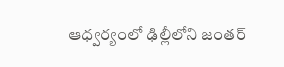ఆధ్వర్యంలో ఢిల్లీలోని జంతర్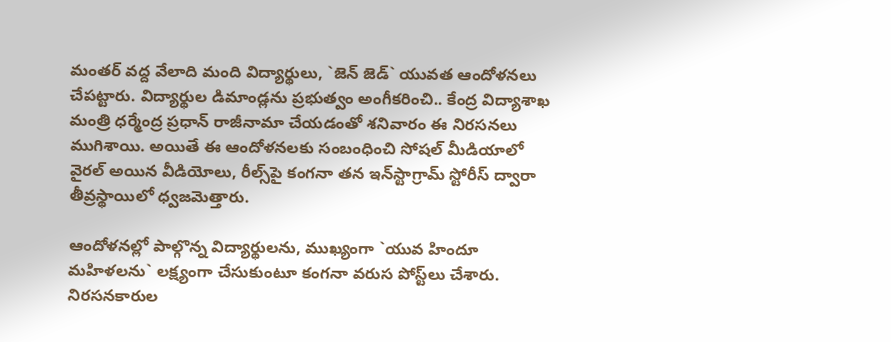మంతర్ వద్ద వేలాది మంది విద్యార్థులు, `జెన్ జెడ్` యువత ఆందోళనలు చేపట్టారు. విద్యార్థుల డిమాండ్లను ప్రభుత్వం అంగీకరించి.. కేంద్ర విద్యాశాఖ మంత్రి ధర్మేంద్ర ప్రధాన్ రాజీనామా చేయడంతో శనివారం ఈ నిరసనలు ముగిశాయి. అయితే ఈ ఆందోళనలకు సంబంధించి సోషల్ మీడియాలో వైరల్ అయిన వీడియోలు, రీల్స్‌పై కంగనా తన ఇన్‌స్టాగ్రామ్ స్టోరీస్ ద్వారా తీవ్రస్థాయిలో ధ్వజమెత్తారు.

ఆందోళనల్లో పాల్గొన్న విద్యార్థులను, ముఖ్యంగా `యువ హిందూ మహిళలను` లక్ష్యంగా చేసుకుంటూ కంగనా వరుస పోస్ట్‌లు చేశారు. నిరసనకారుల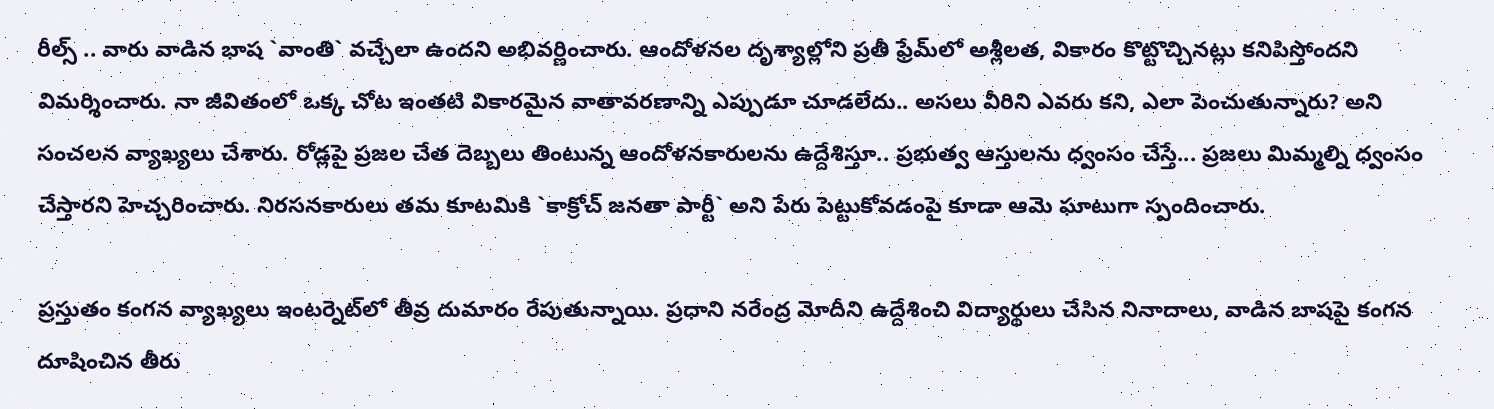రీల్స్ .. వారు వాడిన భాష `వాంతి` వచ్చేలా ఉందని అభివర్ణించారు. ఆందోళనల దృశ్యాల్లోని ప్రతీ ఫ్రేమ్‌లో అశ్లీలత, వికారం కొట్టొచ్చినట్లు కనిపిస్తోందని విమర్శించారు. నా జీవితంలో ఒక్క చోట ఇంతటి వికారమైన వాతావరణాన్ని ఎప్పుడూ చూడలేదు.. అసలు వీరిని ఎవరు కని, ఎలా పెంచుతున్నారు? అని సంచలన వ్యాఖ్యలు చేశారు. రోడ్లపై ప్రజల చేత దెబ్బలు తింటున్న ఆందోళనకారులను ఉద్దేశిస్తూ.. ప్రభుత్వ ఆస్తులను ధ్వంసం చేస్తే... ప్రజలు మిమ్మల్ని ధ్వంసం చేస్తారని హెచ్చరించారు. నిరసనకారులు తమ కూటమికి `కాక్రోచ్ జనతా పార్టీ` అని పేరు పెట్టుకోవడంపై కూడా ఆమె ఘాటుగా స్పందించారు.

ప్రస్తుతం కంగ‌న వ్యాఖ్య‌లు ఇంటర్నెట్‌లో తీవ్ర దుమారం రేపుతున్నాయి. ప్రధాని నరేంద్ర మోదీని ఉద్దేశించి విద్యార్థులు చేసిన నినాదాలు, వాడిన బాషపై కంగ‌న దూషించిన తీరు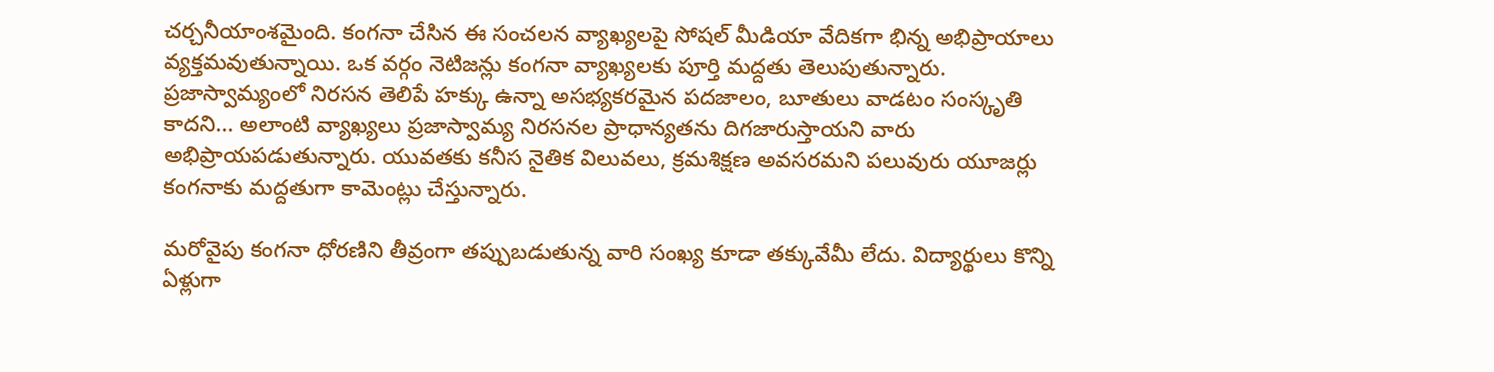చ‌ర్చ‌నీయాంశ‌మైంది. కంగనా చేసిన ఈ సంచలన వ్యాఖ్యలపై సోషల్ మీడియా వేదికగా భిన్న అభిప్రాయాలు వ్యక్తమవుతున్నాయి. ఒక వర్గం నెటిజన్లు కంగనా వ్యాఖ్యలకు పూర్తి మద్దతు తెలుపుతున్నారు. ప్రజాస్వామ్యంలో నిరసన తెలిపే హక్కు ఉన్నా అసభ్యకరమైన పదజాలం, బూతులు వాడటం సంస్కృతి కాదని... అలాంటి వ్యాఖ్యలు ప్రజాస్వామ్య నిరసనల ప్రాధాన్యతను దిగజారుస్తాయని వారు అభిప్రాయపడుతున్నారు. యువతకు కనీస నైతిక విలువలు, క్రమశిక్షణ అవసరమని పలువురు యూజర్లు కంగనాకు మద్దతుగా కామెంట్లు చేస్తున్నారు.

మరోవైపు కంగనా ధోరణిని తీవ్రంగా తప్పుబడుతున్న వారి సంఖ్య కూడా తక్కువేమీ లేదు. విద్యార్థులు కొన్ని ఏళ్లుగా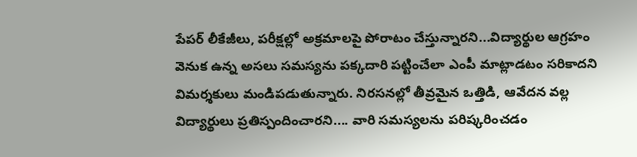పేపర్ లీకేజీలు, పరీక్షల్లో అక్రమాలపై పోరాటం చేస్తున్నారని...విద్యార్థుల ఆగ్రహం వెనుక ఉన్న అసలు సమస్యను పక్కదారి పట్టించేలా ఎంపీ మాట్లాడటం సరికాదని విమర్శకులు మండిపడుతున్నారు. నిరసనల్లో తీవ్రమైన ఒత్తిడి, ఆవేదన వల్ల విద్యార్థులు ప్రతిస్పందించారని.... వారి సమస్యలను పరిష్కరించడం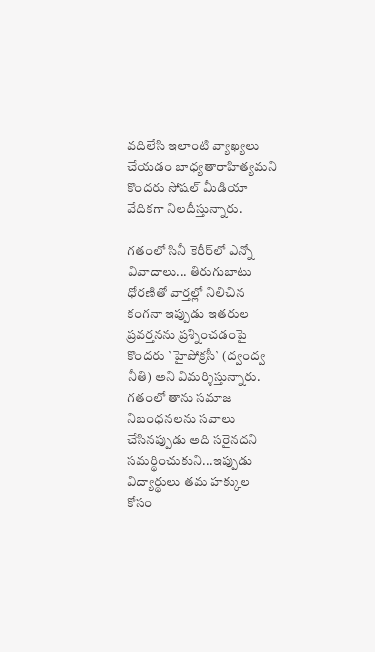వదిలేసి ఇలాంటి వ్యాఖ్యలు చేయడం బాధ్యతారాహిత్యమని కొందరు సోషల్ మీడియా వేదికగా నిలదీస్తున్నారు.

గతంలో సినీ కెరీర్‌లో ఎన్నో వివాదాలు... తిరుగుబాటు ధోరణితో వార్తల్లో నిలిచిన కంగనా ఇప్పుడు ఇతరుల ప్రవర్తనను ప్రశ్నించడంపై కొందరు `హైపోక్రసీ` (ద్వంద్వ నీతి) అని విమర్శిస్తున్నారు. గతంలో తాను సమాజ నిబంధనలను సవాలు చేసినప్పుడు అది సరైనదని సమర్థించుకుని...ఇప్పుడు విద్యార్థులు తమ హక్కుల కోసం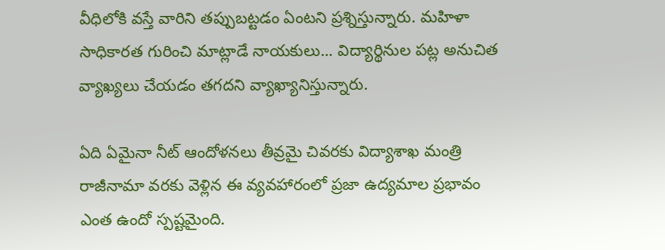వీధిలోకి వస్తే వారిని తప్పుబట్టడం ఏంటని ప్రశ్నిస్తున్నారు. మహిళా సాధికారత గురించి మాట్లాడే నాయకులు... విద్యార్థినుల పట్ల అనుచిత వ్యాఖ్యలు చేయడం తగదని వ్యాఖ్యానిస్తున్నారు.

ఏది ఏమైనా నీట్ ఆందోళనలు తీవ్రమై చివరకు విద్యాశాఖ మంత్రి రాజీనామా వరకు వెళ్లిన ఈ వ్యవహారంలో ప్రజా ఉద్యమాల ప్రభావం ఎంత ఉందో స్పష్టమైంది.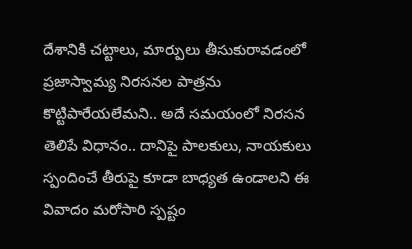దేశానికి చట్టాలు, మార్పులు తీసుకురావడంలో ప్రజాస్వామ్య నిరసనల పాత్రను కొట్టిపారేయలేమని.. అదే సమయంలో నిరసన తెలిపే విధానం.. దానిపై పాలకులు, నాయకులు స్పందించే తీరుపై కూడా బాధ్యత ఉండాలని ఈ వివాదం మరోసారి స్పష్టం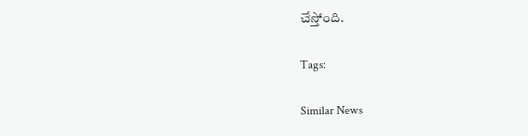చేస్తోంది.

Tags:

Similar News